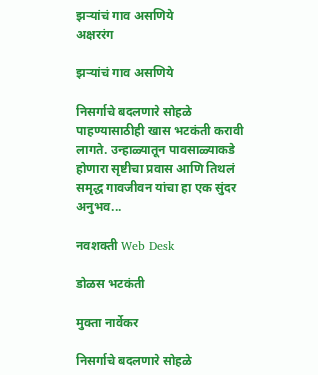झऱ्यांचं गाव असणिये
अक्षररंग

झऱ्यांचं गाव असणिये

निसर्गाचे बदलणारे सोहळे पाहण्यासाठीही खास भटकंती करावी लागते. उन्हाळ्यातून पावसाळ्याकडे होणारा सृष्टीचा प्रवास आणि तिथलं समृद्ध गावजीवन यांचा हा एक सुंदर अनुभव...

नवशक्ती Web Desk

डोळस भटकंती

मुक्ता नार्वेकर

निसर्गाचे बदलणारे सोहळे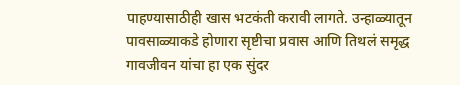पाहण्यासाठीही खास भटकंती करावी लागते. उन्हाळ्यातून पावसाळ्याकडे होणारा सृष्टीचा प्रवास आणि तिथलं समृद्ध गावजीवन यांचा हा एक सुंदर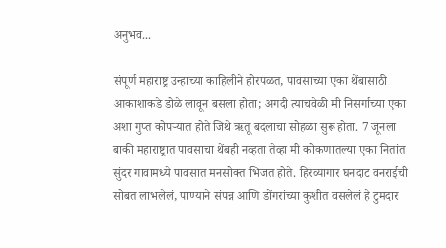अनुभव...

संपूर्ण महाराष्ट्र उन्हाच्या काहिलीने होरपळत, पावसाच्या एका थेंबासाठी आकाशाकडे डोळे लावून बसला होता; अगदी त्याचवेळी मी निसर्गाच्या एका अशा गुप्त कोपऱ्यात होते जिथे ऋतू बदलाचा सोहळा सुरू होता. 7 जूनला बाकी महाराष्ट्रात पावसाचा थेंबही नव्हता तेव्हा मी कोकणातल्या एका नितांत सुंदर गावामध्ये पावसात मनसोक्त भिजत होते. हिरव्यागार घनदाट वनराईची सोबत लाभलेलं, पाण्याने संपन्न आणि डोंगरांच्या कुशीत वसलेलं हे टुमदार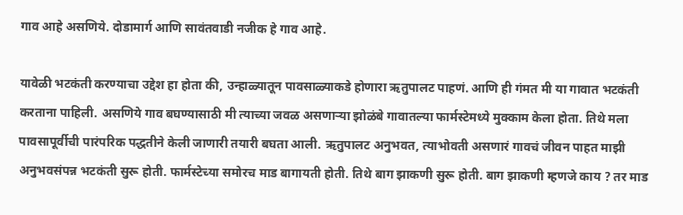गाव आहे असणिये. दोडामार्ग आणि सावंतवाडी नजीक हे गाव आहे.

यावेळी भटकंती करण्याचा उद्देश हा होता की, उन्हाळ्यातून पावसाळ्याकडे होणारा ऋतुपालट पाहणं. आणि ही गंमत मी या गावात भटकंती करताना पाहिली. असणिये गाव बघण्यासाठी मी त्याच्या जवळ असणाऱ्या झोळंबे गावातल्या फार्मस्टेमध्ये मुक्काम केला होता. तिथे मला पावसापूर्वीची पारंपरिक पद्धतीने केली जाणारी तयारी बघता आली. ऋतुपालट अनुभवत, त्याभोवती असणारं गावचं जीवन पाहत माझी अनुभवसंपन्न भटकंती सुरू होती. फार्मस्टेच्या समोरच माड बागायती होती. तिथे बाग झाकणी सुरू होती. बाग झाकणी म्हणजे काय ? तर माड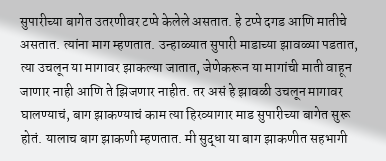सुपारीच्या बागेत उतरणीवर टप्पे केलेले असतात. हे टप्पे दगड आणि मातीचे असतात. त्यांना माग म्हणतात. उन्हाळ्यात सुपारी माडाच्या झावळ्या पडतात, त्या उचलून या मागावर झाकल्या जातात, जेणेकरून या मागांची माती वाहून जाणार नाही आणि ते झिजणार नाहीत. तर असं हे झावळी उचलून मागावर घालण्याचं, बाग झाकण्याचं काम त्या हिरव्यागार माड सुपारीच्या बागेत सुरू होतं. यालाच बाग झाकणी म्हणतात. मी सुद्धा या बाग झाकणीत सहभागी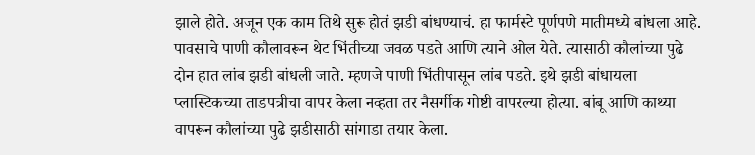झाले होते. अजून एक काम तिथे सुरू होतं झडी बांधण्याचं. हा फार्मस्टे पूर्णपणे मातीमध्ये बांधला आहे. पावसाचे पाणी कौलावरून थेट भिंतीच्या जवळ पडते आणि त्याने ओल येते. त्यासाठी कौलांच्या पुढे दोन हात लांब झडी बांधली जाते. म्हणजे पाणी भिंतीपासून लांब पडते. इथे झडी बांधायला प्लास्टिकच्या ताडपत्रीचा वापर केला नव्हता तर नैसर्गीक गोष्टी वापरल्या होत्या. बांबू आणि काथ्या वापरून कौलांच्या पुढे झडीसाठी सांगाडा तयार केला.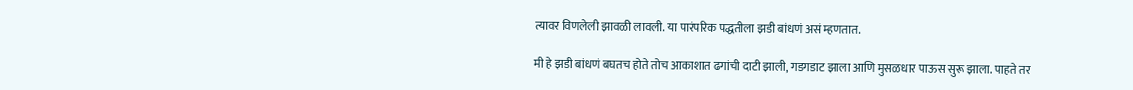त्यावर विणलेली झावळी लावली. या पारंपरिक पद्धतीला झडी बांधणं असं म्हणतात.

मी हे झडी बांधणं बघतच होते तोच आकाशात ढगांची दाटी झाली, गडगडाट झाला आणि मुसळधार पाऊस सुरू झाला. पाहते तर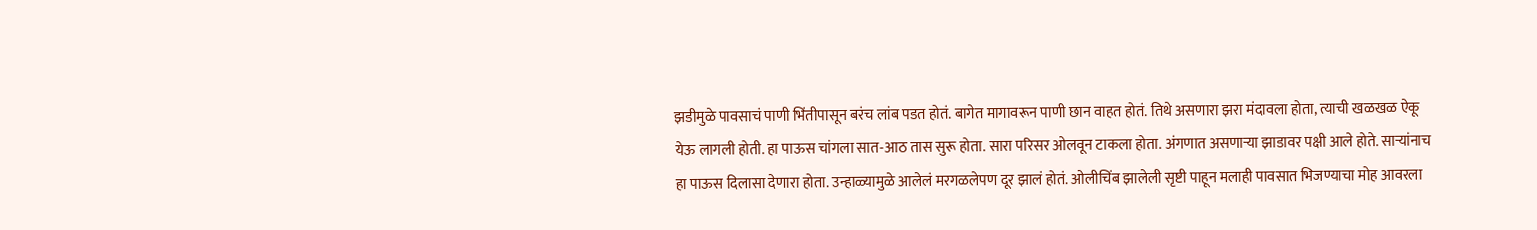झडीमुळे पावसाचं पाणी भिंतीपासून बरंच लांब पडत होतं. बागेत मागावरून पाणी छान वाहत होतं. तिथे असणारा झरा मंदावला होता, त्याची खळखळ ऐकू येऊ लागली होती. हा पाऊस चांगला सात-आठ तास सुरू होता. सारा परिसर ओलवून टाकला होता. अंगणात असणाऱ्या झाडावर पक्षी आले होते. साऱ्यांनाच हा पाऊस दिलासा देणारा होता. उन्हाळ्यामुळे आलेलं मरगळलेपण दूर झालं होतं. ओलीचिंब झालेली सृष्टी पाहून मलाही पावसात भिजण्याचा मोह आवरला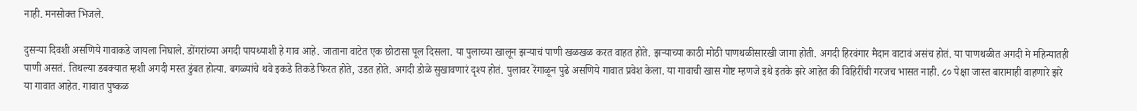नाही. मनसोक्त भिजले.

दुसऱ्या दिवशी असणिये गावाकडे जायला निघाले. डोंगरांच्या अगदी पायथ्याशी हे गाव आहे. जाताना वाटेत एक छोटासा पूल दिसला. या पुलाच्या खालून झऱ्याचं पाणी खळखळ करत वाहत होते. झऱ्याच्या काठी मोठी पाणथळीसारखी जागा होती. अगदी हिरवंगार मैदान वाटावं असंच होतं. या पाणथळीत अगदी मे महिन्यातही पाणी असतं. तिथल्या डबक्यात म्हशी अगदी मस्त डुंबत होत्या. बगळ्यांचे थवे इकडे तिकडे फिरत होते, उडत होते. अगदी डोळे सुखावणारं दृश्य होतं. पुलावर रेंगाळून पुढे असणिये गावात प्रवेश केला. या गावाची खास गोष्ट म्हणजे इथे इतके झरे आहेत की विहिरींची गरजच भासत नाही. ८० पेक्षा जास्त बारामाही वाहणारे झरे या गावात आहेत. गावात पुष्कळ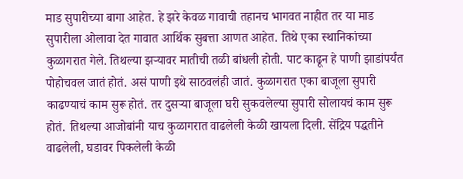माड सुपारीच्या बागा आहेत. हे झरे केवळ गावाची तहानच भागवत नाहीत तर या माड सुपारीला ओलावा देत गावात आर्थिक सुबत्ता आणत आहेत. तिथे एका स्थानिकांच्या कुळागरात गेले. तिथल्या झऱ्यावर मातीची तळी बांधली होती. पाट काढून हे पाणी झाडांपर्यंत पोहोचवल जातं होतं. असं पाणी इथे साठवलंही जातं. कुळागरात एका बाजूला सुपारी काढण्याचं काम सुरू होतं. तर दुसऱ्या बाजूला घरी सुकवलेल्या सुपारी सोलायचं काम सुरू होतं. तिथल्या आजोबांनी याच कुळागरात वाढलेली केळी खायला दिली. सेंद्रिय पद्धतीने वाढलेली, घडावर पिकलेली केळी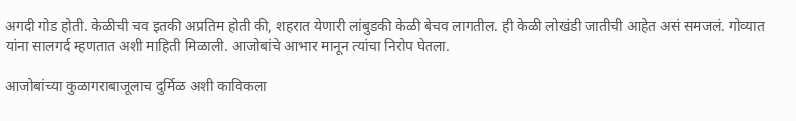अगदी गोड होती. केळीची चव इतकी अप्रतिम होती की, शहरात येणारी लांबुडकी केळी बेचव लागतील. ही केळी लोखंडी जातीची आहेत असं समजलं. गोव्यात यांना सालगर्द म्हणतात अशी माहिती मिळाली. आजोबांचे आभार मानून त्यांचा निरोप घेतला.

आजोबांच्या कुळागराबाजूलाच दुर्मिळ अशी काविकला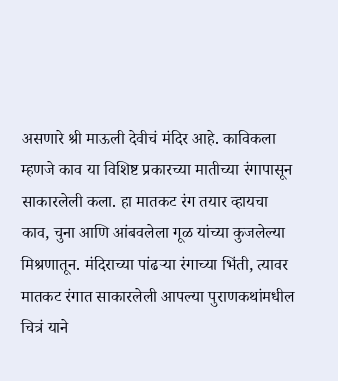असणारे श्री माऊली देवीचं मंदिर आहे. काविकला म्हणजे काव या विशिष्ट प्रकारच्या मातीच्या रंगापासून साकारलेली कला. हा मातकट रंग तयार व्हायचा काव, चुना आणि आंबवलेला गूळ यांच्या कुजलेल्या मिश्रणातून. मंदिराच्या पांढऱ्या रंगाच्या भिंती, त्यावर मातकट रंगात साकारलेली आपल्या पुराणकथांमधील चित्रं याने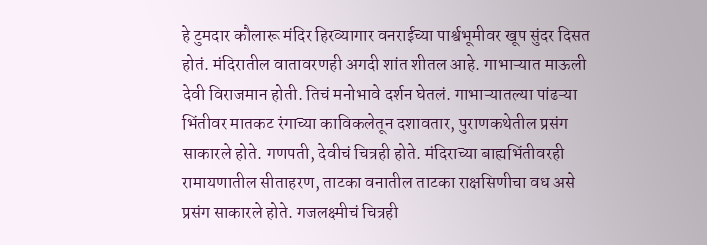हे टुमदार कौलारू मंदिर हिरव्यागार वनराईच्या पार्श्वभूमीवर खूप सुंदर दिसत होतं. मंदिरातील वातावरणही अगदी शांत शीतल आहे. गाभाऱ्यात माऊली देवी विराजमान होती. तिचं मनोभावे दर्शन घेतलं. गाभाऱ्यातल्या पांढऱ्या भिंतीवर मातकट रंगाच्या काविकलेतून दशावतार, पुराणकथेतील प्रसंग साकारले होते. गणपती, देवीचं चित्रही होते. मंदिराच्या बाह्यभिंतीवरही रामायणातील सीताहरण, ताटका वनातील ताटका राक्षसिणीचा वध असे प्रसंग साकारले होते. गजलक्ष्मीचं चित्रही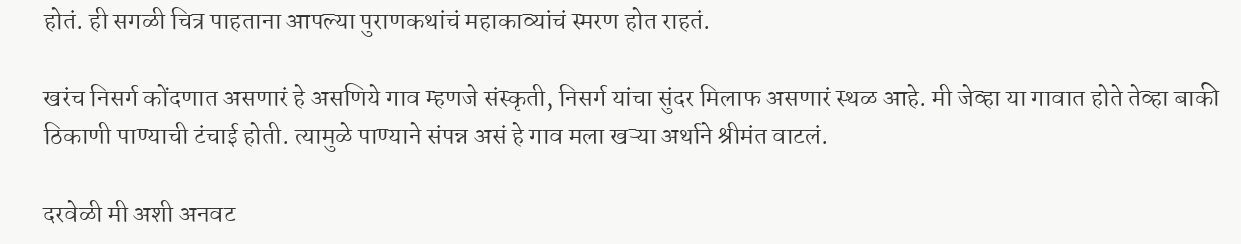होतं. ही सगळी चित्र पाहताना आपल्या पुराणकथांचं महाकाव्यांचं स्मरण होत राहतं.

खरंच निसर्ग कोंदणात असणारं हे असणिये गाव म्हणजे संस्कृती, निसर्ग यांचा सुंदर मिलाफ असणारं स्थळ आहे. मी जेव्हा या गावात होते तेव्हा बाकी ठिकाणी पाण्याची टंचाई होती. त्यामुळे पाण्याने संपन्न असं हे गाव मला खऱ्या अर्थाने श्रीमंत वाटलं.

दरवेळी मी अशी अनवट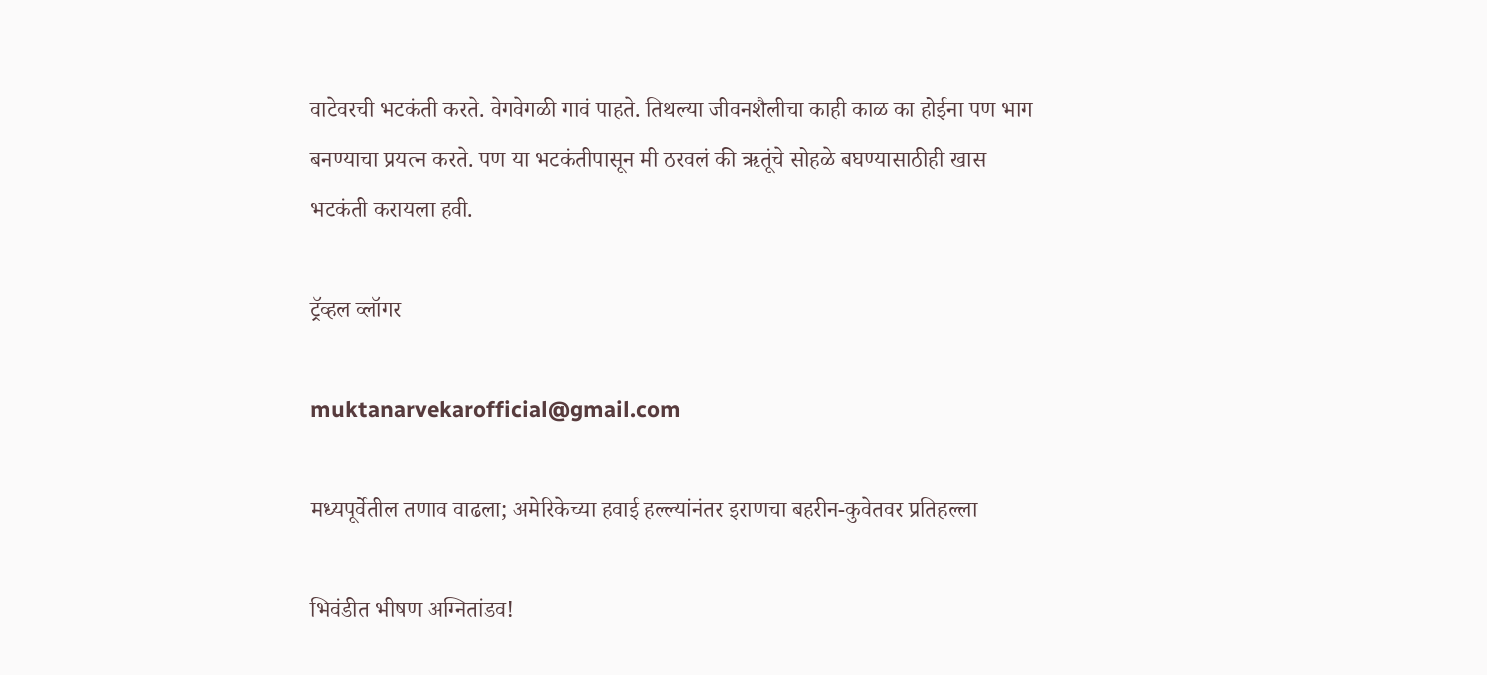वाटेवरची भटकंती करते. वेगवेगळी गावं पाहते. तिथल्या जीवनशैलीचा काही काळ का होईना पण भाग बनण्याचा प्रयत्न करते. पण या भटकंतीपासून मी ठरवलं की ऋतूंचे सोहळे बघण्यासाठीही खास भटकंती करायला हवी.

ट्रॅव्हल व्लॉगर

muktanarvekarofficial@gmail.com

मध्यपूर्वेतील तणाव वाढला; अमेरिकेच्या हवाई हल्ल्यांनंतर इराणचा बहरीन-कुवेतवर प्रतिहल्ला

भिवंडीत भीषण अग्नितांडव!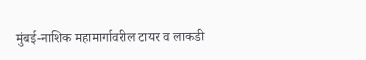मुंबई-नाशिक महामार्गावरील टायर व लाकडी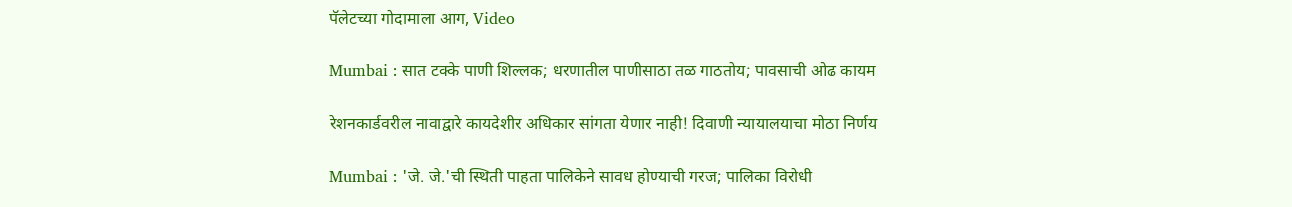पॅलेटच्या गोदामाला आग, Video

Mumbai : सात टक्के पाणी शिल्लक; धरणातील पाणीसाठा तळ गाठतोय; पावसाची ओढ कायम

रेशनकार्डवरील नावाद्वारे कायदेशीर अधिकार सांगता येणार नाही! दिवाणी न्यायालयाचा मोठा निर्णय

Mumbai : 'जे. जे.'ची स्थिती पाहता पालिकेने सावध होण्याची गरज; पालिका विरोधी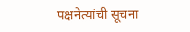पक्षनेत्यांची सूचना